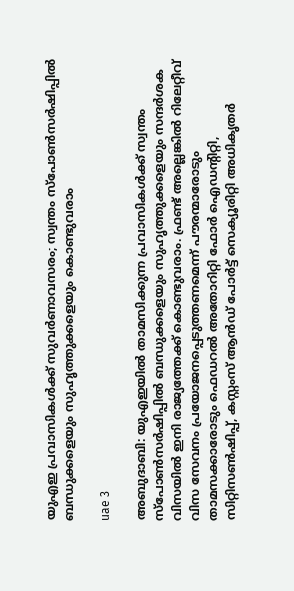യുഎഇ പ്രവാസികൾക്ക് സുവർണാവസരം; സ്വന്തം സ്പോൺസർഷിപ്പിൽ ബന്ധുക്കളെയും സുഹൃത്തുക്കളെയും കൊണ്ടുവരാം

uae 3

അബുദാബി: യുഎഇയിൽ താമസിക്കുന്ന പ്രവാസികൾക്ക് സ്വന്തം സ്പോൺസര്‍ഷിപ്പില്‍ ബന്ധുക്കളെയും സുഹൃത്തുക്കളെയും സന്ദര്‍ശക വിസയില്‍ ഇനി രാജ്യത്തേക്ക് കൊണ്ടുവരാം. ഫ്രണ്ട് അല്ലെങ്കില്‍ റിലേറ്റീവ് വിസ സേവനം പ്രയോജനപ്പെടുത്തണമെന്ന് പൗരന്മാരോടും താമസക്കാരോടും ഫെഡറല്‍ അതോറിറ്റി ഫോര്‍ ഐഡന്‍റിറ്റി, സിറ്റിസൺഷിപ്പ്, കസ്റ്റംസ് ആന്‍ഡ് പോര്‍ട്ട് സെക്യൂരിറ്റി അധികൃതര്‍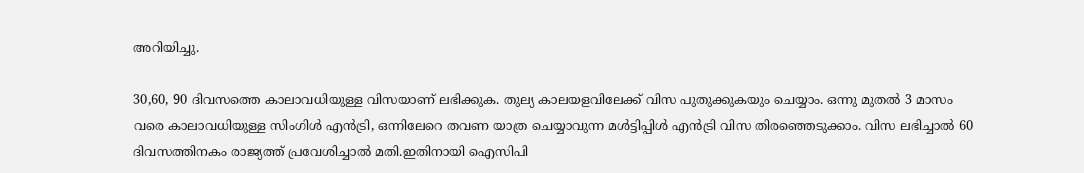അറിയിച്ചു.

30,60, 90 ദിവസത്തെ കാലാവധിയുള്ള വിസയാണ് ലഭിക്കുക. തുല്യ കാലയളവിലേക്ക് വിസ പുതുക്കുകയും ചെയ്യാം. ഒന്നു മുതൽ 3 മാസം വരെ കാലാവധിയുള്ള സിംഗിൾ എൻട്രി, ഒന്നിലേറെ തവണ യാത്ര ചെയ്യാവുന്ന മൾട്ടിപ്പിൾ എൻട്രി വിസ തിരഞ്ഞെടുക്കാം. വിസ ലഭിച്ചാൽ 60 ദിവസത്തിനകം രാജ്യത്ത് പ്രവേശിച്ചാൽ മതി.ഇതിനായി ഐസിപി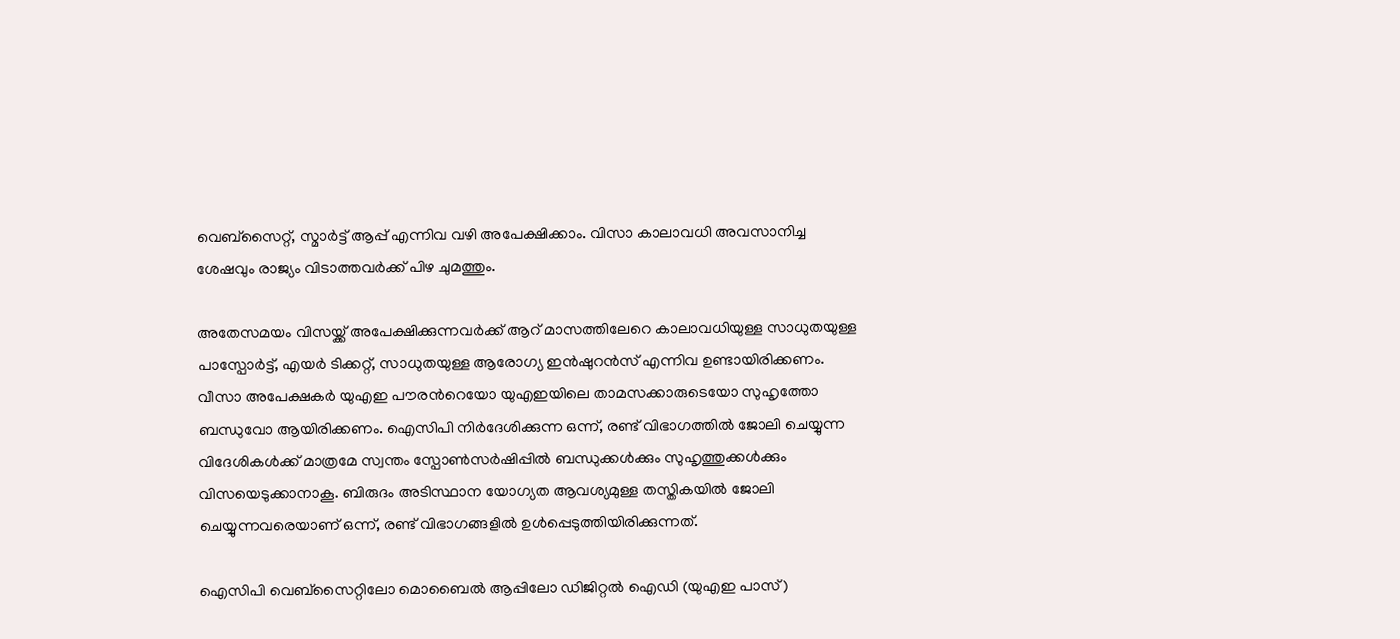വെബ്സൈറ്റ്, സ്മാര്‍ട്ട് ആപ്പ് എന്നിവ വഴി അപേക്ഷിക്കാം. വിസാ കാലാവധി അവസാനിച്ച ശേഷവും രാജ്യം വിടാത്തവര്‍ക്ക് പിഴ ചുമത്തും.

അതേസമയം വിസയ്ക്ക് അപേക്ഷിക്കുന്നവര്‍ക്ക് ആറ് മാസത്തിലേറെ കാലാവധിയുള്ള സാധുതയുള്ള പാസ്പോര്‍ട്ട്, എയര്‍ ടിക്കറ്റ്, സാധുതയുള്ള ആരോഗ്യ ഇന്‍ഷുറന്‍സ് എന്നിവ ഉണ്ടായിരിക്കണം. വീസാ അപേക്ഷകർ യുഎഇ പൗരന്‍റെയോ യുഎഇയിലെ താമസക്കാരുടെയോ സുഹൃത്തോ ബന്ധുവോ ആയിരിക്കണം. ഐസിപി നിർദേശിക്കുന്ന ഒന്ന്, രണ്ട് വിഭാഗത്തിൽ ജോലി ചെയ്യുന്ന വിദേശികൾക്ക് മാത്രമേ സ്വന്തം സ്പോൺസർഷിപ്പിൽ ബന്ധുക്കൾക്കും സുഹൃത്തുക്കൾക്കും വിസയെടുക്കാനാകൂ. ബിരുദം അടിസ്ഥാന യോഗ്യത ആവശ്യമുള്ള തസ്തികയിൽ ജോലി ചെയ്യുന്നവരെയാണ് ഒന്ന്, രണ്ട് വിഭാഗങ്ങളിൽ ഉൾപ്പെടുത്തിയിരിക്കുന്നത്.

ഐസിപി വെബ്സൈറ്റിലോ മൊബൈൽ ആപ്പിലോ ഡിജിറ്റൽ ഐഡി (യുഎഇ പാസ്)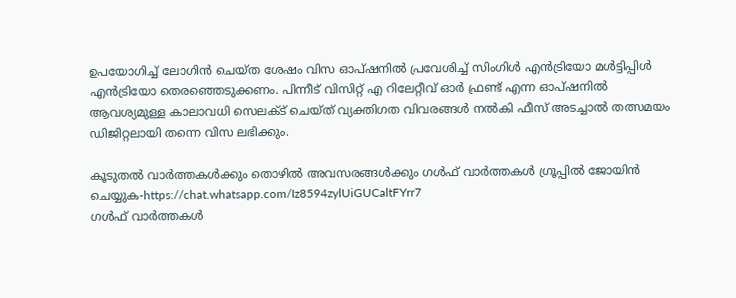ഉപയോഗിച്ച് ലോഗിൻ ചെയ്ത ശേഷം വിസ ഓപ്ഷനിൽ പ്രവേശിച്ച് സിംഗിൾ എൻട്രിയോ മൾട്ടിപ്പിൾ എൻട്രിയോ തെരഞ്ഞെടുക്കണം. പിന്നീട് വിസിറ്റ് എ റിലേറ്റീവ് ഓർ ഫ്രണ്ട് എന്ന ഓപ്ഷനിൽ ആവശ്യമുള്ള കാലാവധി സെലക്ട് ചെയ്ത് വ്യക്തിഗത വിവരങ്ങൾ നൽകി ഫീസ് അടച്ചാൽ തത്സമയം ഡിജിറ്റലായി തന്നെ വിസ ലഭിക്കും.

കൂടുതൽ വാർത്തകൾക്കും തൊഴിൽ അവസരങ്ങൾക്കും ഗൾഫ് വാർത്തകൾ ഗ്രൂപ്പിൽ ജോയിൻ ചെയ്യുക-https://chat.whatsapp.com/Iz8594zylUiGUCaltFYrr7
ഗൾഫ് വാർത്തകൾ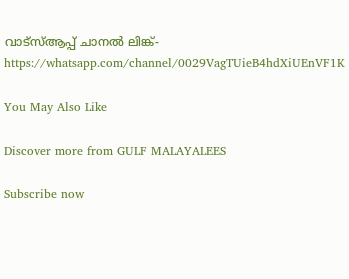വാട്സ്ആപ്പ് ചാനൽ ലിങ്ക്-https://whatsapp.com/channel/0029VagTUieB4hdXiUEnVF1K

You May Also Like

Discover more from GULF MALAYALEES

Subscribe now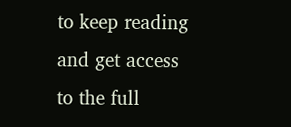to keep reading and get access to the full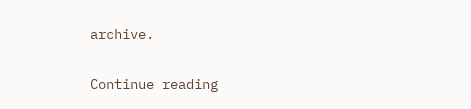archive.

Continue reading